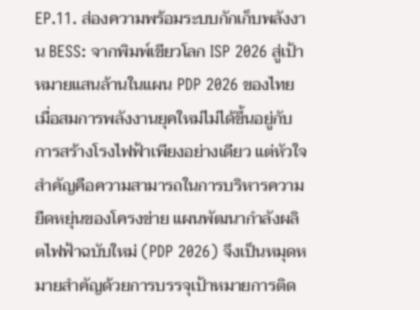EP.11. ส่องความพร้อมระบบกักเก็บพลังงาน BESS: จากพิมพ์เขียวโลก ISP 2026 สู่เป้าหมายแสนล้านในแผน PDP 2026 ของไทย
เมื่อสมการพลังงานยุคใหม่ไม่ได้ขึ้นอยู่กับการสร้างโรงไฟฟ้าเพียงอย่างเดียว แต่หัวใจสำคัญคือความสามารถในการบริหารความยืดหยุ่นของโครงข่าย แผนพัฒนากำลังผลิตไฟฟ้าฉบับใหม่ (PDP 2026) จึงเป็นหมุดหมายสำคัญด้วยการบรรจุเป้าหมายการติด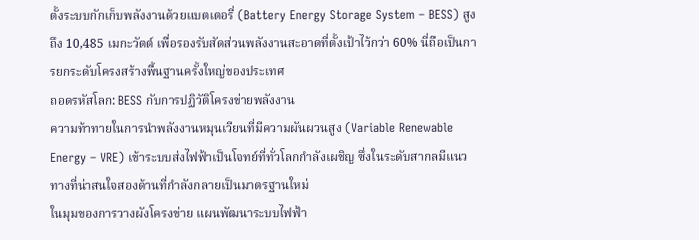ตั้งระบบกักเก็บพลังงานด้วยแบตเตอรี่ (Battery Energy Storage System – BESS) สูงถึง 10,485 เมกะวัตต์ เพื่อรองรับสัดส่วนพลังงานสะอาดที่ตั้งเป้าไว้กว่า 60% นี่ถือเป็นการยกระดับโครงสร้างพื้นฐานครั้งใหญ่ของประเทศ
ถอดรหัสโลก: BESS กับการปฏิวัติโครงข่ายพลังงาน
ความท้าทายในการนำพลังงานหมุนเวียนที่มีความผันผวนสูง (Variable Renewable Energy – VRE) เข้าระบบส่งไฟฟ้าเป็นโจทย์ที่ทั่วโลกกำลังเผชิญ ซึ่งในระดับสากลมีแนวทางที่น่าสนใจสองด้านที่กำลังกลายเป็นมาตรฐานใหม่
ในมุมของการวางผังโครงข่าย แผนพัฒนาระบบไฟฟ้า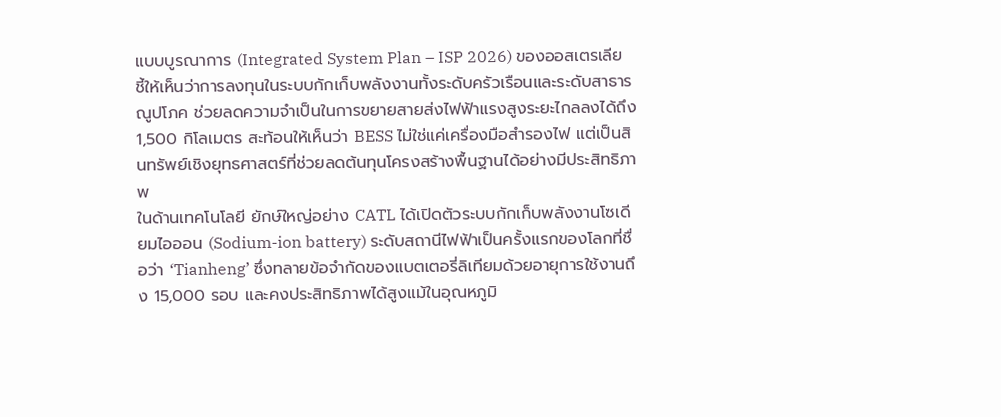แบบบูรณาการ (Integrated System Plan – ISP 2026) ของออสเตรเลีย ชี้ให้เห็นว่าการลงทุนในระบบกักเก็บพลังงานทั้งระดับครัวเรือนและระดับสาธารณูปโภค ช่วยลดความจำเป็นในการขยายสายส่งไฟฟ้าแรงสูงระยะไกลลงได้ถึง 1,500 กิโลเมตร สะท้อนให้เห็นว่า BESS ไม่ใช่แค่เครื่องมือสำรองไฟ แต่เป็นสินทรัพย์เชิงยุทธศาสตร์ที่ช่วยลดต้นทุนโครงสร้างพื้นฐานได้อย่างมีประสิทธิภาพ
ในด้านเทคโนโลยี ยักษ์ใหญ่อย่าง CATL ได้เปิดตัวระบบกักเก็บพลังงานโซเดียมไอออน (Sodium-ion battery) ระดับสถานีไฟฟ้าเป็นครั้งแรกของโลกที่ชื่อว่า ‘Tianheng’ ซึ่งทลายข้อจำกัดของแบตเตอรี่ลิเทียมด้วยอายุการใช้งานถึง 15,000 รอบ และคงประสิทธิภาพได้สูงแม้ในอุณหภูมิ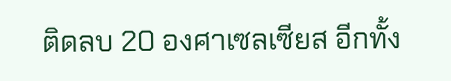ติดลบ 20 องศาเซลเซียส อีกทั้ง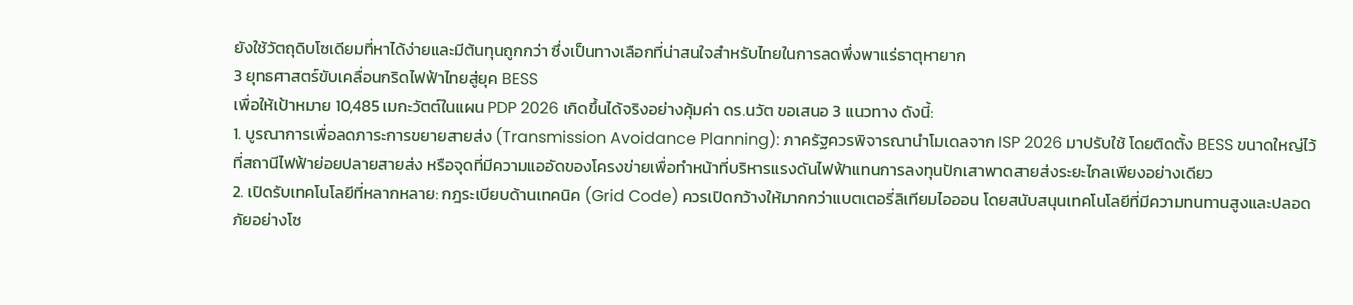ยังใช้วัตถุดิบโซเดียมที่หาได้ง่ายและมีต้นทุนถูกกว่า ซึ่งเป็นทางเลือกที่น่าสนใจสำหรับไทยในการลดพึ่งพาแร่ธาตุหายาก
3 ยุทธศาสตร์ขับเคลื่อนกริดไฟฟ้าไทยสู่ยุค BESS
เพื่อให้เป้าหมาย 10,485 เมกะวัตต์ในแผน PDP 2026 เกิดขึ้นได้จริงอย่างคุ้มค่า ดร.นวัต ขอเสนอ 3 แนวทาง ดังนี้:
1. บูรณาการเพื่อลดภาระการขยายสายส่ง (Transmission Avoidance Planning): ภาครัฐควรพิจารณานำโมเดลจาก ISP 2026 มาปรับใช้ โดยติดตั้ง BESS ขนาดใหญ่ไว้ที่สถานีไฟฟ้าย่อยปลายสายส่ง หรือจุดที่มีความแออัดของโครงข่ายเพื่อทำหน้าที่บริหารแรงดันไฟฟ้าแทนการลงทุนปักเสาพาดสายส่งระยะไกลเพียงอย่างเดียว
2. เปิดรับเทคโนโลยีที่หลากหลาย: กฎระเบียบด้านเทคนิค (Grid Code) ควรเปิดกว้างให้มากกว่าแบตเตอรี่ลิเทียมไอออน โดยสนับสนุนเทคโนโลยีที่มีความทนทานสูงและปลอดภัยอย่างโซ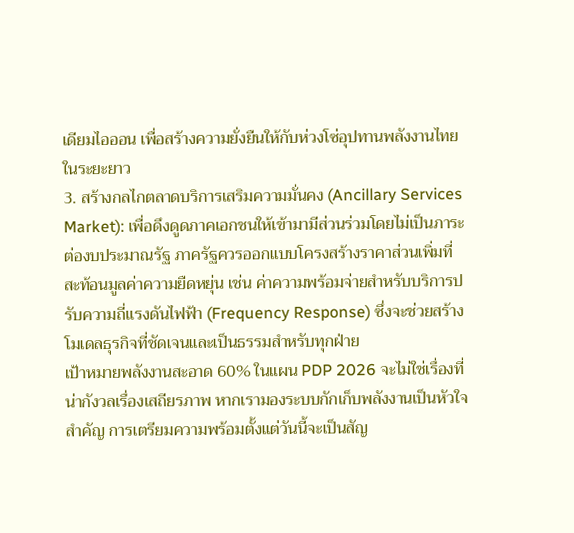เดียมไอออน เพื่อสร้างความยั่งยืนให้กับห่วงโซ่อุปทานพลังงานไทยในระยะยาว
3. สร้างกลไกตลาดบริการเสริมความมั่นคง (Ancillary Services Market): เพื่อดึงดูดภาคเอกชนให้เข้ามามีส่วนร่วมโดยไม่เป็นภาระต่องบประมาณรัฐ ภาครัฐควรออกแบบโครงสร้างราคาส่วนเพิ่มที่สะท้อนมูลค่าความยืดหยุ่น เช่น ค่าความพร้อมจ่ายสำหรับบริการปรับความถี่แรงดันไฟฟ้า (Frequency Response) ซึ่งจะช่วยสร้างโมเดลธุรกิจที่ชัดเจนและเป็นธรรมสำหรับทุกฝ่าย
เป้าหมายพลังงานสะอาด 60% ในแผน PDP 2026 จะไม่ใช่เรื่องที่น่ากังวลเรื่องเสถียรภาพ หากเรามองระบบกักเก็บพลังงานเป็นหัวใจสำคัญ การเตรียมความพร้อมตั้งแต่วันนี้จะเป็นสัญ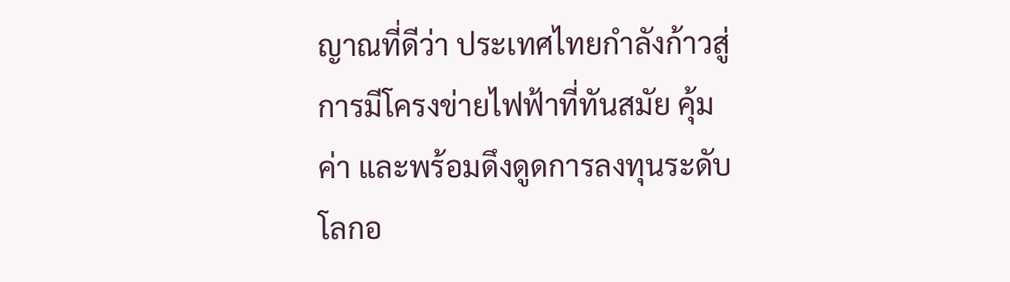ญาณที่ดีว่า ประเทศไทยกำลังก้าวสู่การมีโครงข่ายไฟฟ้าที่ทันสมัย คุ้มค่า และพร้อมดึงดูดการลงทุนระดับโลกอ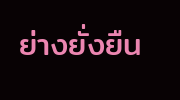ย่างยั่งยืน